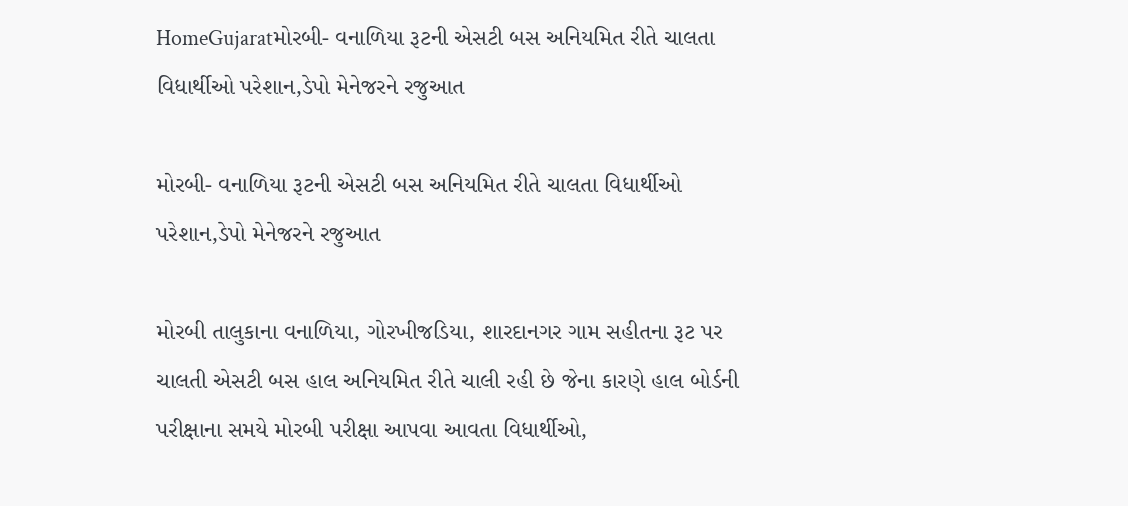HomeGujaratમોરબી- વનાળિયા રૂટની એસટી બસ અનિયમિત રીતે ચાલતા વિધાર્થીઓ પરેશાન,ડેપો મેનેજરને રજુઆત

મોરબી- વનાળિયા રૂટની એસટી બસ અનિયમિત રીતે ચાલતા વિધાર્થીઓ પરેશાન,ડેપો મેનેજરને રજુઆત

મોરબી તાલુકાના વનાળિયા, ગોરખીજડિયા, શારદાનગર ગામ સહીતના રૂટ પર ચાલતી એસટી બસ હાલ અનિયમિત રીતે ચાલી રહી છે જેના કારણે હાલ બોર્ડની પરીક્ષાના સમયે મોરબી પરીક્ષા આપવા આવતા વિધાર્થીઓ,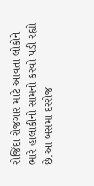રોજિંદા રોજગાર માટે આવતા લોકોને ભારે હાલાકીનો સામનો કરવો પડી રહ્યો છે.આ બસમા દરરોજ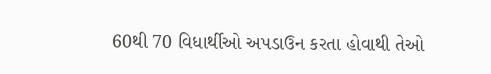60થી 70 વિધાર્થીઓ અપડાઉન કરતા હોવાથી તેઓ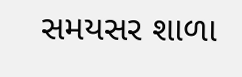સમયસર શાળા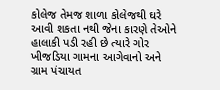કોલેજ તેમજ શાળા કોલેજથી ઘરે આવી શકતા નથી જેના કારણે તેઓને હાલાકી પડી રહી છે ત્યારે ગોર ખીજડિયા ગામના આગેવાનો અને ગ્રામ પંચાયત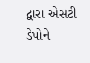દ્વારા એસટી ડેપોને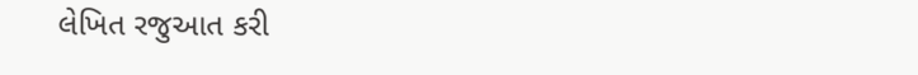લેખિત રજુઆત કરી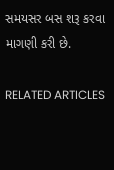સમયસર બસ શરૂ કરવા માગણી કરી છે.

RELATED ARTICLES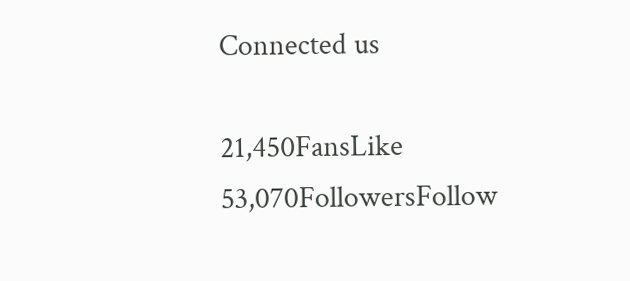Connected us

21,450FansLike
53,070FollowersFollow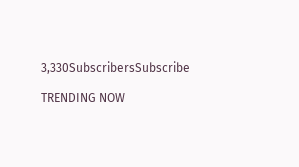3,330SubscribersSubscribe

TRENDING NOW